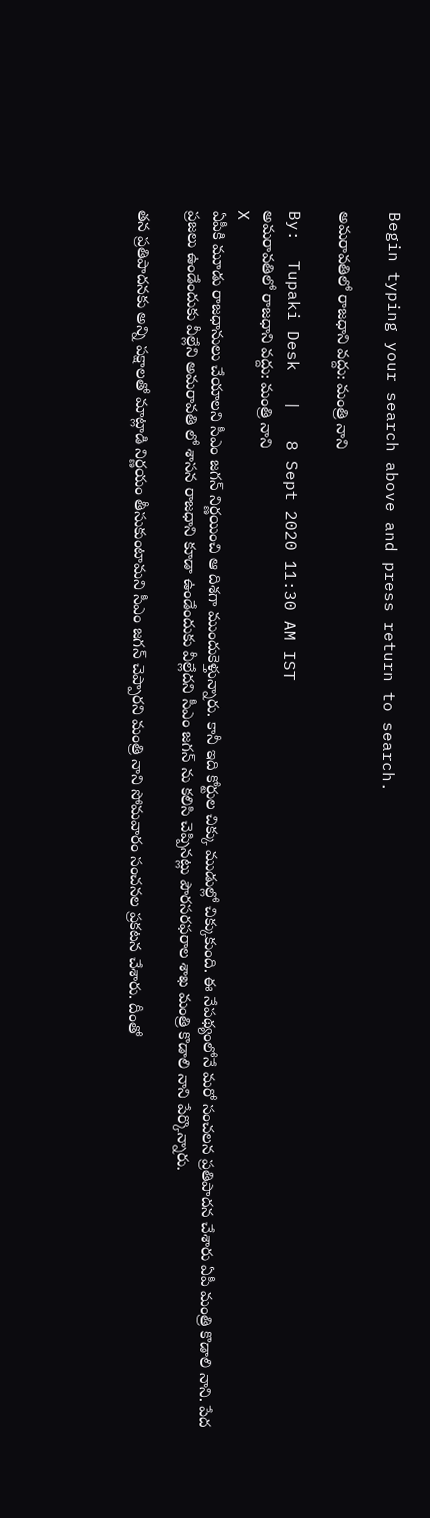Begin typing your search above and press return to search.

అమరావతిలో రాజధాని వద్దు: మంత్రి నాని

By:  Tupaki Desk   |   8 Sept 2020 11:30 AM IST
అమరావతిలో రాజధాని వద్దు: మంత్రి నాని
X
ఏపీకి మూడు రాజధానులు చేయాలని సీఎం జగన్ నిర్ణయించి ఆ దిశగా ముందుకెళ్తున్నారు. కానీ ఇది కోర్టుల చిక్కు ముడుల్లో చిక్కుకుంది. ఈ నేపథ్యంలోనే మరో సంచలన ప్రతిపాదన చేశారు ఏపీ మంత్రి కొడాలి నాని. పేద ప్రజలు ఉండేందుకు వీల్లేని అమరావతి లో శాసన రాజధాని కూడా ఉండేందుకు వీల్లేదని సీఎం జగన్ ను కలిసి చెప్పినట్లు పౌరసరఫరాల శాఖ మంత్రి కొడాలి నాని పేర్కొన్నారు.

తన ప్రతిపాదనకు అన్ని పక్షాలతో మాట్లాడి నిర్ణయం తీసుకుంటామని సీఎం జగన్ చెప్పారని మంత్రి నాని సోమవారం సంచనల ప్రకటన చేశారు. దీంతో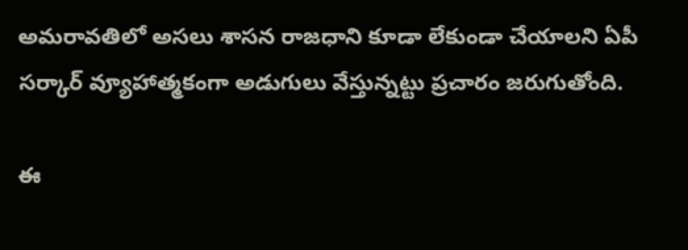అమరావతిలో అసలు శాసన రాజధాని కూడా లేకుండా చేయాలని ఏపీ సర్కార్ వ్యూహాత్మకంగా అడుగులు వేస్తున్నట్టు ప్రచారం జరుగుతోంది.

ఈ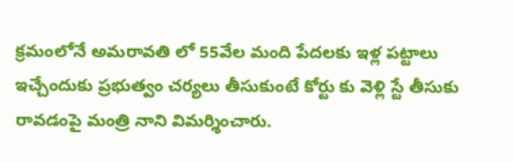క్రమంలోనే అమరావతి లో 55వేల మంది పేదలకు ఇళ్ల పట్టాలు ఇచ్చేందుకు ప్రభుత్వం చర్యలు తీసుకుంటే కోర్టు కు వెళ్లి స్టే తీసుకు రావడంపై మంత్రి నాని విమర్శించారు.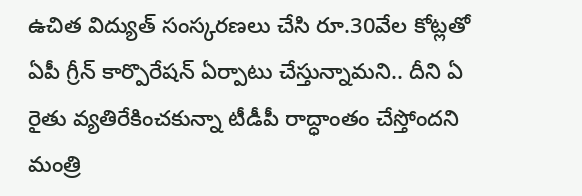ఉచిత విద్యుత్ సంస్కరణలు చేసి రూ.30వేల కోట్లతో ఏపీ గ్రీన్ కార్పొరేషన్ ఏర్పాటు చేస్తున్నామని.. దీని ఏ రైతు వ్యతిరేకించకున్నా టీడీపీ రాద్ధాంతం చేస్తోందని మంత్రి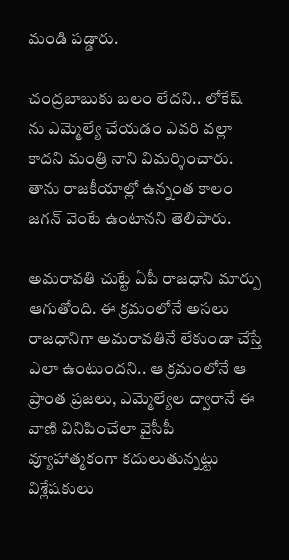మండి పడ్డారు.

చంద్రబాబుకు బలం లేదని.. లోకేష్ ను ఎమ్మెల్యే చేయడం ఎవరి వల్లా కాదని మంత్రి నాని విమర్శించారు. తాను రాజకీయాల్లో ఉన్నంత కాలం జగన్ వెంటే ఉంటానని తెలిపారు.

అమరావతి చుట్టే ఏపీ రాజధాని మార్పు ఆగుతోంది. ఈ క్రమంలోనే అసలు రాజధానిగా అమరావతినే లేకుండా చేస్తే ఎలా ఉంటుందని.. ఆ క్రమంలోనే ఆ ప్రాంత ప్రజలు, ఎమ్మెల్యేల ద్వారానే ఈ వాణి వినిపించేలా వైసీపీ వ్యూహాత్మకంగా కదులుతున్నట్టు విశ్లేషకులు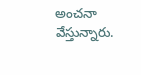అంచనా వేస్తున్నారు.